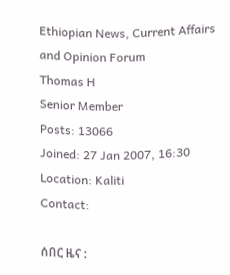Ethiopian News, Current Affairs and Opinion Forum
Thomas H
Senior Member
Posts: 13066
Joined: 27 Jan 2007, 16:30
Location: Kaliti
Contact:

ሰበር ዜና :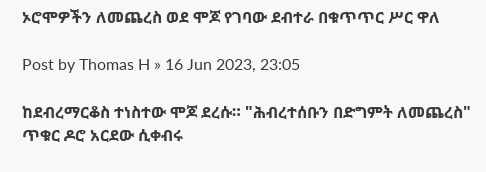ኦሮሞዎችን ለመጨረስ ወደ ሞጆ የገባው ደብተራ በቁጥጥር ሥር ዋለ

Post by Thomas H » 16 Jun 2023, 23:05

ከደብረማርቆስ ተነስተው ሞጆ ደረሱ። "ሕብረተሰቡን በድግምት ለመጨረስ" ጥቁር ዶሮ አርደው ሲቀብሩ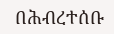በሕብረተሰቡ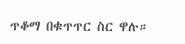ጥቆማ በቁጥጥር ስር ዋሉ።